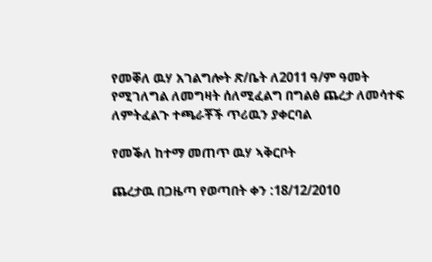የመቐለ ዉሃ አገልግሎት ጽ/ቤት ለ2011 ዓ/ም ዓመት የሚገለግል ለመግዛት ሰለሚፈልግ በግልፅ ጨረታ ለመሳተፍ ለምትፈልጉ ተጫራቾች ጥሪዉን ያቀርባል

የመቕለ ከተማ መጠጥ ዉሃ ኣቅርቦት

ጨረታዉ በጋዜጣ የወጣበት ቀን :18/12/2010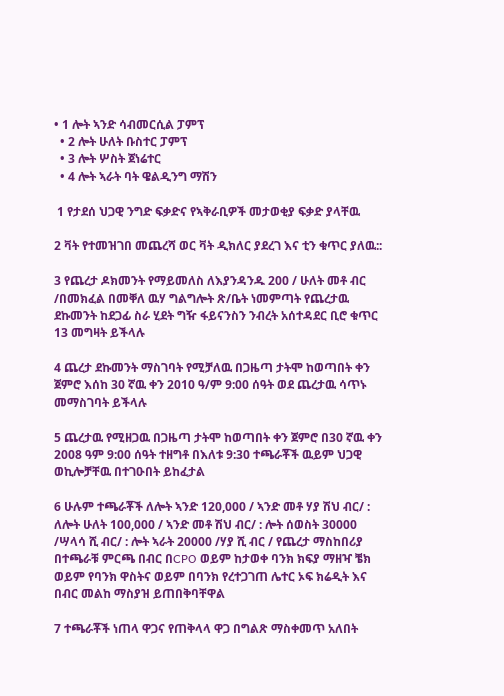• 1 ሎት ኣንድ ሳብመርሲል ፓምፕ
  • 2 ሎት ሁለት ቡስተር ፓምፕ
  • 3 ሎት ሦስት ጀነሬተር
  • 4 ሎት ኣራት ባት ዌልዲንግ ማሽን

 1 የታደሰ ህጋዊ ንግድ ፍቃድና የኣቅራቢዎች መታወቂያ ፍቃድ ያላቸዉ

2 ቫት የተመዝገበ መጨረሻ ወር ቫት ዲክለር ያደረገ እና ቲን ቁጥር ያለዉ::

3 የጨረታ ዶክመንት የማይመለስ ለእያንዳንዱ 200 / ሁለት መቶ ብር /በመክፈል በመቐለ ዉሃ ግልግሎት ጽ/ቤት ነመምጣት የጨረታዉ ደኩመንት ከደጋፊ ስራ ሂደት ግዥ ፋይናንስን ንብረት አሰተዳደር ቢሮ ቁጥር 13 መግዛት ይችላሉ

4 ጨረታ ደኩመንት ማስገባት የሚቻለዉ በጋዜጣ ታትሞ ከወጣበት ቀን ጀምሮ እሰከ 30 ኛዉ ቀን 2010 ዓ/ም 9:00 ሰዓት ወደ ጨረታዉ ሳጥኑ መማስገባት ይችላሉ

5 ጨረታዉ የሚዘጋዉ በጋዜጣ ታትሞ ከወጣበት ቀን ጀምሮ በ30 ኛዉ ቀን 2008 ዓም 9:00 ሰዓት ተዘግቶ በእለቱ 9:30 ተጫራቾች ዉይም ህጋዊ ወኪሎቻቸዉ በተገዑበት ይከፈታል

6 ሁሉም ተጫራቾች ለሎት ኣንድ 120,000 / ኣንድ መቶ ሃያ ሽህ ብር/ : ለሎት ሁለት 100,000 / ኣንድ መቶ ሽህ ብር/ : ሎት ሰወስት 30000 /ሣላሳ ሺ ብር/ : ሎት ኣራት 20000 /ሃያ ሺ ብር / የጨረታ ማስከበሪያ በተጫራቹ ምርጫ በብር በCPO ወይም ከታወቀ ባንክ ክፍያ ማዘዣ ቼክ ወይም የባንክ ዋስትና ወይም በባንክ የረተጋገጠ ሌተር ኦፍ ክሬዲት እና በብር መልከ ማስያዝ ይጠበቅባቸዋል

7 ተጫራቾች ነጠላ ዋጋና የጠቅላላ ዋጋ በግልጽ ማስቀመጥ አለበት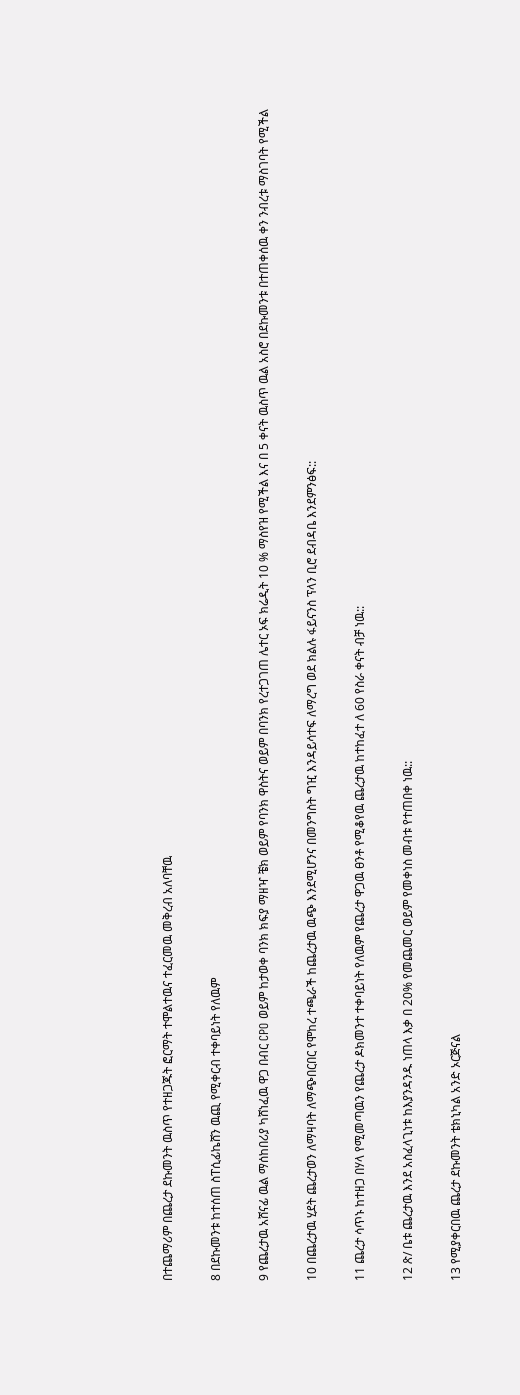በተጨማሪም በጨረታ ደኩመንት ዉስጥ የተዘጋጁት ፎርማት ተሞልተዉና ተፈርመዉ መቅረብ አለባቸዉ

8 በደኩመንቱ ከተሰጠ ስፐሲፊኬሸን ዉጪ የሚቀርብ ተቀባይነት የለዉም

9 የጨረታዉ አሸናፊ ዉል ማሰከበሪያ ካሸነፈዉ ዋጋ በብር CPO ወይም ከታወቀ ባንክ ክፍያ ማዘዣ ቼክ ወይም የባንክ ዋስትና ወይም በባንክ የረተጋገጠ ሌተር ኦፍ ክሬዲት 10 % ማስየዝ የሚችል እና በ 5 ቀናት ዉስጥ ዉል አስሮ በደኩመንቱ በተጠቀሰዉ ቀን ንብረቱ ማስገባት የሚችል

10 በጨረታዉ ሂደት ጨረታወን ለማዛባት ለማጭበርበር የሞከረ ተጫራች ከጨረታዉ ዉጭ እንደሚሆንና በመንግስት ግዢ እንዳይሳተፍ ለማረግ ወደ ክልሉ ፋይናንስ ፕላን ቢሮ ደብዳቤ እንደምንፅፍ::

11 ጨረታ ሳጥኑ ከተዘጋ በሃላ የሚመጣዉን የጨረታ ዶክመንተ ተቀባይነት የለዉም የጨረታ ዋጋዉ ፀንቶ የሚቆየዉ ጨረታዉ ከተከፈተ ለ 60 የስራ ቀናት ብቻ ነዉ::

12 ጽ/ ቤቱ ጨረታዉ እንደ አስፈላጊነቱ ከእያንዳንዱ ነጠላ እቃ በ 20% የመጨመር ወይም የመቀነስ መብቱ የተጠበቀ ነዉ::

13 የሚያቀርበዉ ጨረታ ደኩመንት ቴክኒካል አንድ ኦርጅናል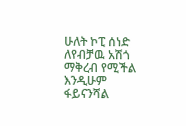ሁለት ኮፒ ሰነድ ለየብቻዉ አሽጎ ማቅረብ የሚችል እንዲሁም ፋይናንሻል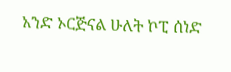አንድ ኦርጅናል ሁለት ኮፒ ሰነድ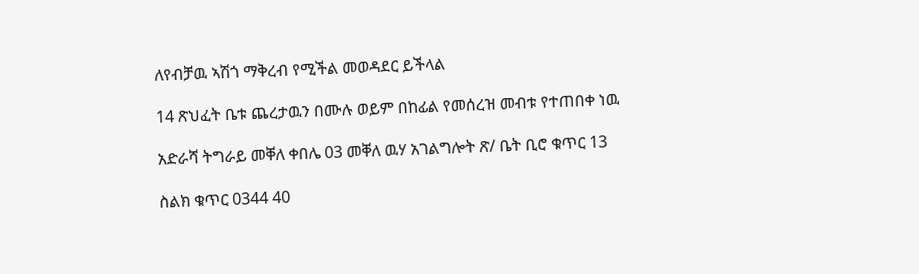ለየብቻዉ ኣሽጎ ማቅረብ የሚችል መወዳደር ይችላል

14 ጽህፈት ቤቱ ጨረታዉን በሙሉ ወይም በከፊል የመሰረዝ መብቱ የተጠበቀ ነዉ

አድራሻ ትግራይ መቐለ ቀበሌ 03 መቐለ ዉሃ አገልግሎት ጽ/ ቤት ቢሮ ቁጥር 13

ስልክ ቁጥር 0344 40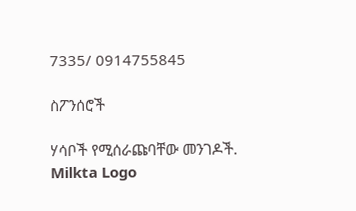7335/ 0914755845

ስፖንሰሮች

ሃሳቦች የሚሰራጩባቸው መንገዶች.
Milkta Logo